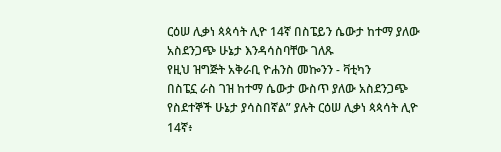ርዕሠ ሊቃነ ጳጳሳት ሊዮ 14ኛ በስፔይን ሴውታ ከተማ ያለው አስደንጋጭ ሁኔታ እንዳሳስባቸው ገለጹ
የዚህ ዝግጅት አቅራቢ ዮሐንስ መኰንን - ቫቲካን
በስፔኗ ራስ ገዝ ከተማ ሴውታ ውስጥ ያለው አስደንጋጭ የስደተኞች ሁኔታ ያሳስበኛል” ያሉት ርዕሠ ሊቃነ ጳጳሳት ሊዮ 14ኛ፥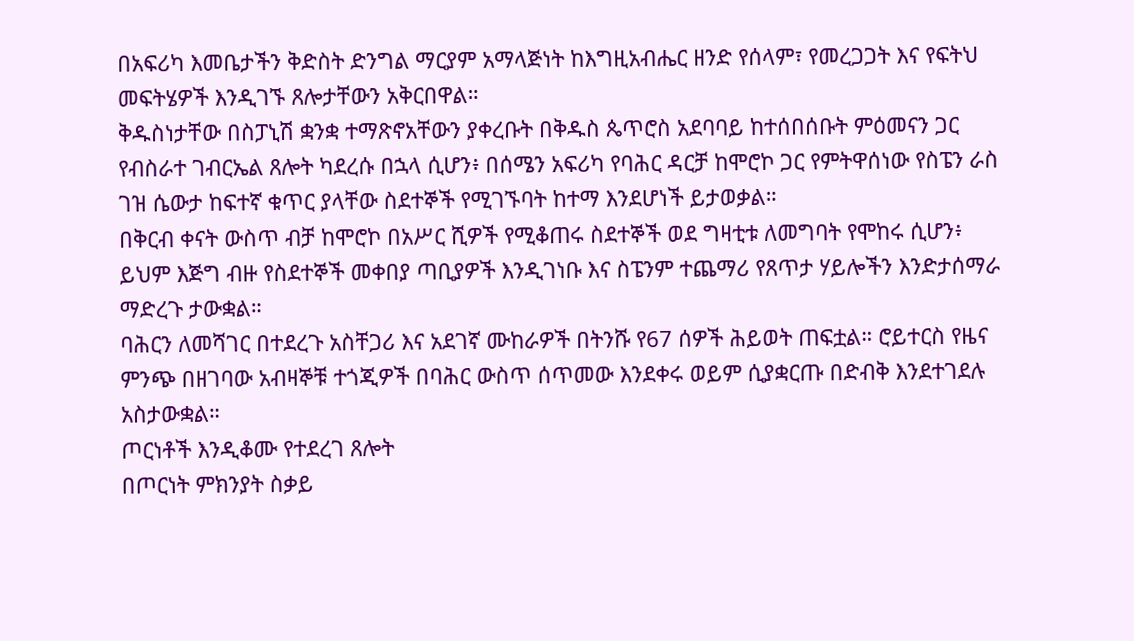በአፍሪካ እመቤታችን ቅድስት ድንግል ማርያም አማላጅነት ከእግዚአብሔር ዘንድ የሰላም፣ የመረጋጋት እና የፍትህ መፍትሄዎች እንዲገኙ ጸሎታቸውን አቅርበዋል።
ቅዱስነታቸው በስፓኒሽ ቋንቋ ተማጽኖአቸውን ያቀረቡት በቅዱስ ጴጥሮስ አደባባይ ከተሰበሰቡት ምዕመናን ጋር የብስራተ ገብርኤል ጸሎት ካደረሱ በኋላ ሲሆን፥ በሰሜን አፍሪካ የባሕር ዳርቻ ከሞሮኮ ጋር የምትዋሰነው የስፔን ራስ ገዝ ሴውታ ከፍተኛ ቁጥር ያላቸው ስደተኞች የሚገኙባት ከተማ እንደሆነች ይታወቃል።
በቅርብ ቀናት ውስጥ ብቻ ከሞሮኮ በአሥር ሺዎች የሚቆጠሩ ስደተኞች ወደ ግዛቲቱ ለመግባት የሞከሩ ሲሆን፥ ይህም እጅግ ብዙ የስደተኞች መቀበያ ጣቢያዎች እንዲገነቡ እና ስፔንም ተጨማሪ የጸጥታ ሃይሎችን እንድታሰማራ ማድረጉ ታውቋል።
ባሕርን ለመሻገር በተደረጉ አስቸጋሪ እና አደገኛ ሙከራዎች በትንሹ የ67 ሰዎች ሕይወት ጠፍቷል። ሮይተርስ የዜና ምንጭ በዘገባው አብዛኞቹ ተጎጂዎች በባሕር ውስጥ ሰጥመው እንደቀሩ ወይም ሲያቋርጡ በድብቅ እንደተገደሉ አስታውቋል።
ጦርነቶች እንዲቆሙ የተደረገ ጸሎት
በጦርነት ምክንያት ስቃይ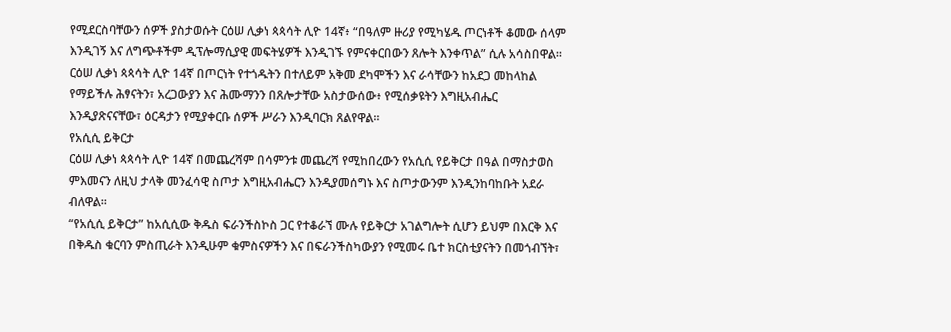የሚደርስባቸውን ሰዎች ያስታወሱት ርዕሠ ሊቃነ ጳጳሳት ሊዮ 14ኛ፥ “በዓለም ዙሪያ የሚካሄዱ ጦርነቶች ቆመው ሰላም እንዲገኝ እና ለግጭቶችም ዲፕሎማሲያዊ መፍትሄዎች እንዲገኙ የምናቀርበውን ጸሎት እንቀጥል” ሲሉ አሳስበዋል።
ርዕሠ ሊቃነ ጳጳሳት ሊዮ 14ኛ በጦርነት የተጎዱትን በተለይም አቅመ ደካሞችን እና ራሳቸውን ከአደጋ መከላከል የማይችሉ ሕፃናትን፣ አረጋውያን እና ሕሙማንን በጸሎታቸው አስታውሰው፥ የሚሰቃዩትን እግዚአብሔር እንዲያጽናናቸው፣ ዕርዳታን የሚያቀርቡ ሰዎች ሥራን እንዲባርክ ጸልየዋል።
የአሲሲ ይቅርታ
ርዕሠ ሊቃነ ጳጳሳት ሊዮ 14ኛ በመጨረሻም በሳምንቱ መጨረሻ የሚከበረውን የአሲሲ የይቅርታ በዓል በማስታወስ ምእመናን ለዚህ ታላቅ መንፈሳዊ ስጦታ እግዚአብሔርን እንዲያመሰግኑ እና ስጦታውንም እንዲንከባከቡት አደራ ብለዋል።
“የአሲሲ ይቅርታ” ከአሲሲው ቅዱስ ፍራንችስኮስ ጋር የተቆራኘ ሙሉ የይቅርታ አገልግሎት ሲሆን ይህም በእርቅ እና በቅዱስ ቁርባን ምስጢራት እንዲሁም ቁምስናዎችን እና በፍራንችስካውያን የሚመሩ ቤተ ክርስቲያናትን በመጎብኘት፣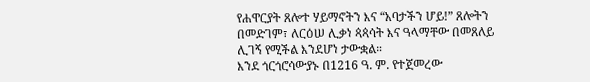የሐዋርያት ጸሎተ ሃይማኖትን እና “አባታችን ሆይ!” ጸሎትን በመድገም፣ ለርዕሠ ሊቃነ ጳጳሳት እና ዓላማቸው በመጸለይ ሊገኝ የሚችል እንደሆነ ታውቋል።
እንደ ጎርጎሮሳውያኑ በ1216 ዓ. ም. የተጀመረው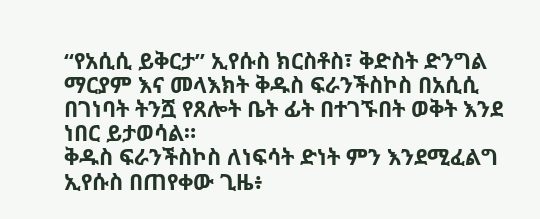“የአሲሲ ይቅርታ” ኢየሱስ ክርስቶስ፣ ቅድስት ድንግል ማርያም እና መላእክት ቅዱስ ፍራንችስኮስ በአሲሲ በገነባት ትንሿ የጸሎት ቤት ፊት በተገኙበት ወቅት እንደ ነበር ይታወሳል።
ቅዱስ ፍራንችስኮስ ለነፍሳት ድነት ምን እንደሚፈልግ ኢየሱስ በጠየቀው ጊዜ፥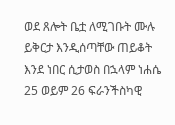ወደ ጸሎት ቤቷ ለሚገቡት ሙሉ ይቅርታ እንዲሰጣቸው ጠይቆት እንደ ነበር ሲታወስ በኋላም ነሐሴ 25 ወይም 26 ፍራንችስካዊ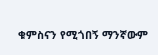ቁምስናን የሚጎበኝ ማንኛውም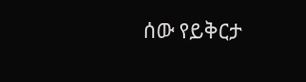ሰው የይቅርታ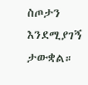ስጦታን እንደሚያገኝ ታውቋል።